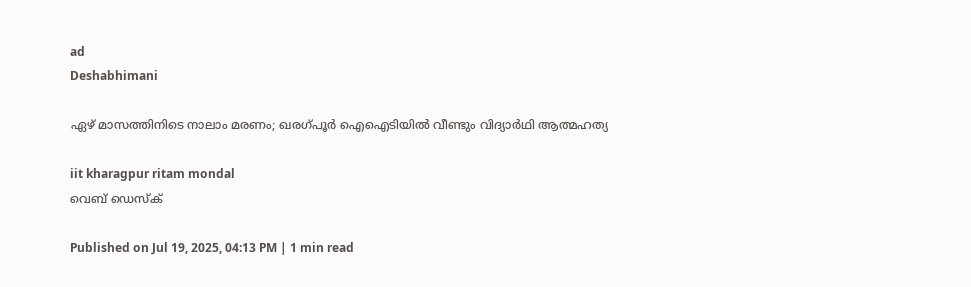ad
Deshabhimani

ഏഴ് മാസത്തിനിടെ നാലാം മരണം; ഖരഗ്പൂർ ഐഐടിയിൽ വീണ്ടും വിദ്യാർഥി ആത്മഹത്യ

iit kharagpur ritam mondal
വെബ് ഡെസ്ക്

Published on Jul 19, 2025, 04:13 PM | 1 min read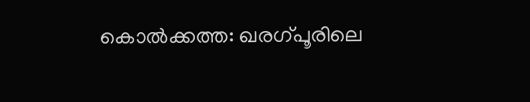കൊൽക്കത്ത: ഖരഗ്പൂരിലെ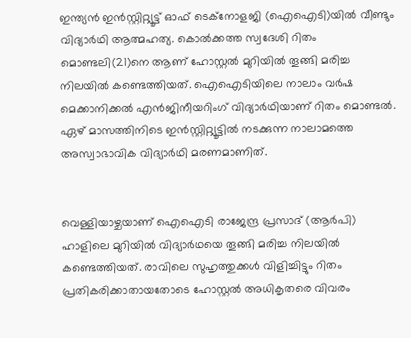ഇന്ത്യൻ ഇൻസ്റ്റിറ്റ്യൂട്ട് ഓഫ് ടെക്നോളജി (ഐഐടി)യിൽ വീണ്ടും വിദ്യാർഥി ആത്മഹത്യ. കൊൽക്കത്ത സ്വദേശി റിതം മൊണ്ടലി(21)നെ ആണ് ഹോസ്റ്റൽ മുറിയിൽ തൂങ്ങി മരിച്ച നിലയിൽ കണ്ടെത്തിയത്. ഐഐടിയിലെ നാലാം വർഷ മെക്കാനിക്കൽ എൻജിനീയറിംഗ് വിദ്യാർഥിയാണ് റിതം മൊണ്ടൽ. ഏഴ് മാസത്തിനിടെ ഇൻസ്റ്റിറ്റ്യൂട്ടിൽ നടക്കുന്ന നാലാമത്തെ അസ്വാഭാവിക വിദ്യാർഥി മരണമാണിത്.


വെള്ളിയാഴ്ചയാണ് ഐഐടി രാജേന്ദ്ര പ്രസാദ് (ആർ‌പി) ഹാളിലെ മുറിയിൽ വിദ്യാർഥയെ തൂങ്ങി മരിച്ച നിലയിൽ കണ്ടെത്തിയത്. രാവിലെ സുഹൃത്തുക്കൾ വിളിച്ചിട്ടും റിതം പ്രതികരിക്കാതായതോടെ ഹോസ്റ്റൽ അധികൃതരെ വിവരം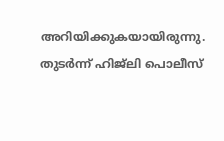അറിയിക്കുകയായിരുന്നു. തുടർന്ന് ഹിജ്‌ലി പൊലീസ്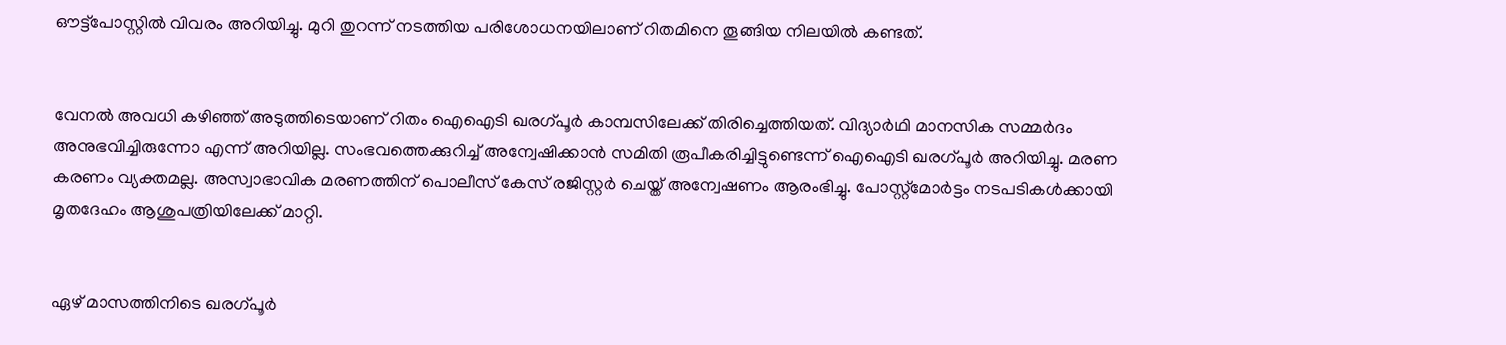ഔട്ട്‌പോസ്റ്റിൽ വിവരം അറിയിച്ചു. മുറി തുറന്ന് നടത്തിയ പരിശോധനയിലാണ് റിതമിനെ തൂങ്ങിയ നിലയിൽ കണ്ടത്.


വേനൽ അവധി കഴിഞ്ഞ് അടുത്തിടെയാണ് റിതം ഐഐടി ഖരഗ്പൂർ കാമ്പസിലേക്ക് തിരിച്ചെത്തിയത്. വിദ്യാർഥി മാനസിക സമ്മർദം അനുഭവിച്ചിരുന്നോ എന്ന് അറിയില്ല. സംഭവത്തെക്കുറിച്ച് അന്വേഷിക്കാൻ സമിതി രൂപീകരിച്ചിട്ടുണ്ടെന്ന് ഐഐടി ഖരഗ്പൂർ അറിയിച്ചു. മരണ കരണം വ്യക്തമല്ല. അസ്വാഭാവിക മരണത്തിന് പൊലീസ് കേസ് രജിസ്റ്റർ ചെയ്ത് അന്വേഷണം ആരംഭിച്ചു. പോസ്റ്റ്മോർട്ടം നടപടികൾക്കായി മൃതദേഹം ആശുപത്രിയിലേക്ക് മാറ്റി.


ഏഴ് മാസത്തിനിടെ ഖരഗ്പൂർ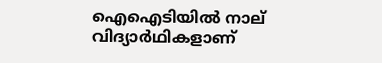ഐഐടിയിൽ നാല് വിദ്യാർഥികളാണ്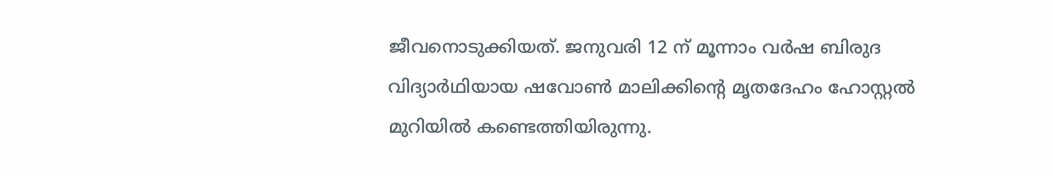ജീവനൊടുക്കിയത്. ജനുവരി 12 ന് മൂന്നാം വർഷ ബിരുദ വിദ്യാർഥിയായ ഷവോൺ മാലിക്കിന്റെ മൃതദേഹം ഹോസ്റ്റൽ മുറിയിൽ കണ്ടെത്തിയിരുന്നു.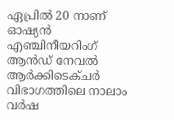ഏപ്രിൽ 20 നാണ് ഓഷ്യൻ എഞ്ചിനീയറിംഗ് ആൻഡ് നേവൽ ആർക്കിടെക്ചർ വിഭാഗത്തിലെ നാലാം വർഷ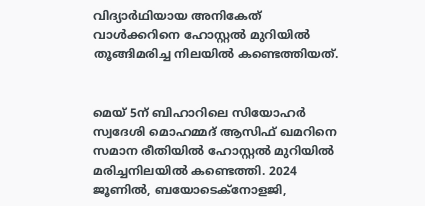വിദ്യാർഥിയായ അനികേത് വാൾക്കറിനെ ഹോസ്റ്റൽ മുറിയിൽ തൂങ്ങിമരിച്ച നിലയിൽ കണ്ടെത്തിയത്.


മെയ് 5ന് ബിഹാറിലെ സിയോഹർ സ്വദേശി മൊഹമ്മദ് ആസിഫ് ഖമറിനെ സമാന രീതിയിൽ ഹോസ്റ്റൽ മുറിയിൽ മരിച്ചനിലയിൽ കണ്ടെത്തി. 2024 ജൂണിൽ, ബയോടെക്നോളജി,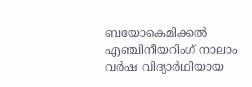ബയോകെമിക്കൽ എഞ്ചിനീയറിംഗ് നാലാം വർഷ വിദ്യാർഥിയായ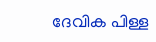ദേവിക പിള്ള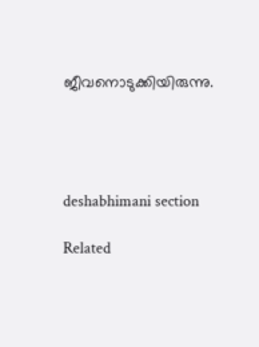ജീവനൊടുക്കിയിരുന്നു.




deshabhimani section

Related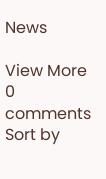News

View More
0 comments
Sort by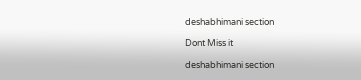deshabhimani section

Dont Miss it

deshabhimani section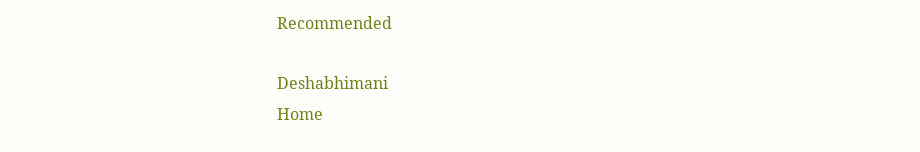Recommended

Deshabhimani
Home